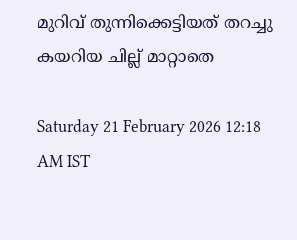മുറിവ് തുന്നിക്കെട്ടിയത് തറച്ചു കയറിയ ചില്ല് മാറ്റാതെ

Saturday 21 February 2026 12:18 AM IST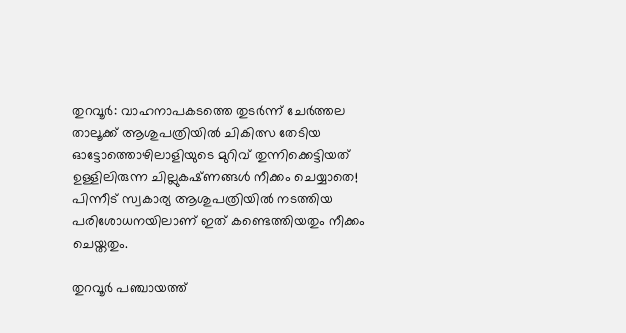തുറവൂർ: വാഹനാപകടത്തെ തുടർന്ന് ചേർത്തല താലൂക്ക് ആശുപത്രിയിൽ ചികിത്സ തേടിയ ഓട്ടോത്തൊഴിലാളിയുടെ മുറിവ് തുന്നിക്കെട്ടിയത് ഉള്ളിലിരുന്ന ചില്ലുകഷ്‌ണങ്ങൾ നീക്കം ചെയ്യാതെ! പിന്നീട് സ്വകാര്യ ആശുപത്രിയിൽ നടത്തിയ പരിശോധനയിലാണ് ഇത് കണ്ടെത്തിയതും നീക്കം ചെയ്തതും.

തുറവൂർ പഞ്ചായത്ത്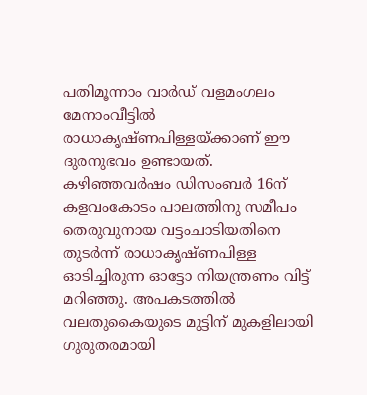പതിമൂന്നാം വാർഡ് വളമംഗലം മേനാംവീട്ടിൽ രാധാകൃഷ്ണപിള്ളയ്ക്കാണ് ഈ ദുരനുഭവം ഉണ്ടായത്. കഴിഞ്ഞവർഷം ഡിസംബർ 16ന് കളവംകോടം പാലത്തിനു സമീപം തെരുവുനായ വട്ടംചാടിയതിനെ തുടർന്ന് രാധാകൃഷ്ണപിള്ള ഓടിച്ചിരുന്ന ഓട്ടോ നിയന്ത്രണം വിട്ട് മറിഞ്ഞു. അപകടത്തിൽ വലതുകൈയുടെ മുട്ടിന് മുകളിലായി ഗുരുതരമായി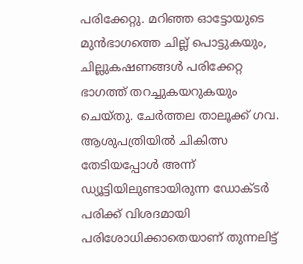പരിക്കേറ്റു. മറിഞ്ഞ ഓട്ടോയുടെ മുൻഭാഗത്തെ ചില്ല് പൊട്ടുകയും, ചില്ലുകഷണങ്ങൾ പരിക്കേറ്റ ഭാഗത്ത് തറച്ചുകയറുകയും ചെയ്തു. ചേർത്തല താലൂക്ക് ഗവ. ആശുപത്രിയിൽ ചികിത്സ തേടിയപ്പോൾ അന്ന് ഡ്യൂട്ടിയിലുണ്ടായിരുന്ന ഡോക്ടർ പരിക്ക് വിശദമായി പരിശോധിക്കാതെയാണ് തുന്നലിട്ട്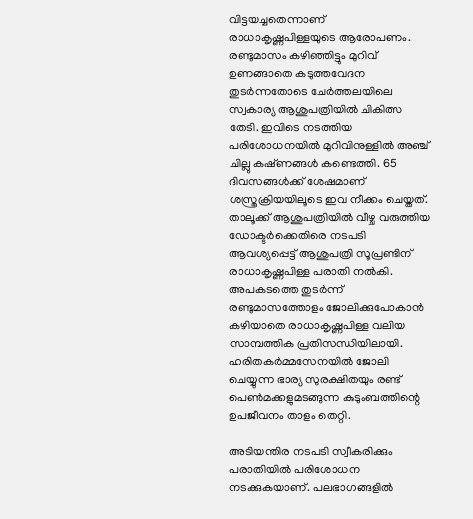വിട്ടയച്ചതെന്നാണ് രാധാകൃഷ്ണപിള്ളയുടെ ആരോപണം. രണ്ടുമാസം കഴിഞ്ഞിട്ടും മുറിവ് ഉണങ്ങാതെ കടുത്തവേദന തുടർന്നതോടെ ചേർത്തലയിലെ സ്വകാര്യ ആശുപത്രിയിൽ ചികിത്സ തേടി. ഇവിടെ നടത്തിയ പരിശോധനയിൽ മുറിവിനുള്ളിൽ അഞ്ച് ചില്ലു കഷ്‌ണങ്ങൾ കണ്ടെത്തി. 65 ദിവസങ്ങൾക്ക് ശേഷമാണ് ശസ്ത്രക്രിയയിലൂടെ ഇവ നീക്കം ചെയ്തത്. താലൂക്ക് ആശുപത്രിയിൽ വീഴ്ച വരുത്തിയ ഡോക്ടർക്കെതിരെ നടപടി ആവശ്യപ്പെട്ട് ആശുപത്രി സൂപ്രണ്ടിന് രാധാകൃഷ്ണപിള്ള പരാതി നൽകി. അപകടത്തെ തുടർന്ന് രണ്ടുമാസത്തോളം ജോലിക്കുപോകാൻ കഴിയാതെ രാധാകൃഷ്ണപിള്ള വലിയ സാമ്പത്തിക പ്രതിസന്ധിയിലായി. ഹരിതകർമ്മസേനയിൽ ജോലി ചെയ്യുന്ന ഭാര്യ സുരക്ഷിതയും രണ്ട് പെൺമക്കളുമടങ്ങുന്ന കുടുംബത്തിന്റെ ഉപജീവനം താളം തെറ്റി.

അടിയന്തിര നടപടി സ്വീകരിക്കും പരാതിയിൽ പരിശോധന നടക്കുകയാണ്. പലഭാഗങ്ങളിൽ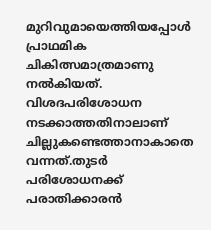മുറിവുമായെത്തിയപ്പോൾ പ്രാഥമിക ചികിത്സമാത്രമാണു നൽകിയത്. വിശദപരിശോധന നടക്കാത്തതിനാലാണ് ചില്ലുകണ്ടെത്താനാകാതെ വന്നത്.തുടർ പരിശോധനക്ക് പരാതിക്കാരൻ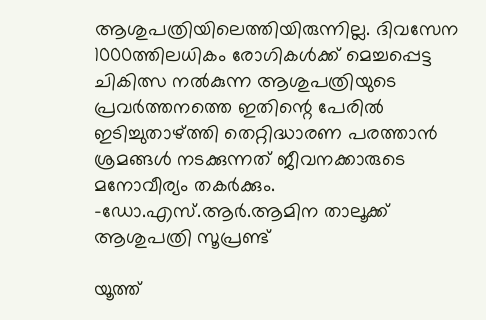ആശുപത്രിയിലെത്തിയിരുന്നില്ല. ദിവസേന 1000ത്തിലധികം രോഗികൾക്ക് മെച്ചപ്പെട്ട ചികിത്സ നൽകുന്ന ആശുപത്രിയുടെ പ്രവർത്തനത്തെ ഇതിന്റെ പേരിൽ ഇടിച്ചുതാഴ്ത്തി തെറ്റിദ്ധാരണ പരത്താൻ ശ്രമങ്ങൾ നടക്കുന്നത് ജീവനക്കാരുടെ മനോവീര്യം തകർക്കും. -ഡോ.എസ്.ആർ.ആമിന താലൂക്ക് ആശുപത്രി സൂപ്രണ്ട്

യൂത്ത്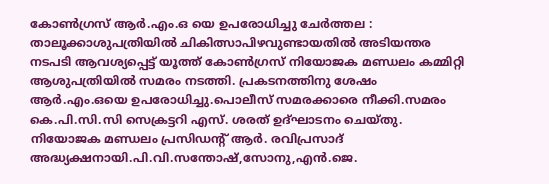കോൺഗ്രസ് ആർ.എം.ഒ യെ ഉപരോധിച്ചു ചേർത്തല : താലൂക്കാശുപത്രിയിൽ ചികിത്സാപിഴവുണ്ടായതിൽ അടിയന്തര നടപടി ആവശ്യപ്പെട്ട് യൂത്ത് കോൺഗ്രസ് നിയോജക മണ്ഡലം കമ്മിറ്റി ആശുപത്രിയിൽ സമരം നടത്തി. പ്രകടനത്തിനു ശേഷം ആർ.എം.ഒയെ ഉപരോധിച്ചു.പൊലീസ് സമരക്കാരെ നീക്കി.സമരം കെ.പി.സി.സി സെക്രട്ടറി എസ്. ശരത് ഉദ്ഘാടനം ചെയ്തു. നിയോജക മണ്ഡലം പ്രസിഡന്റ് ആർ. രവിപ്രസാദ് അദ്ധ്യക്ഷനായി.പി.വി.സന്തോഷ്,സോനു,എൻ.ജെ.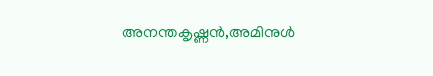അനന്തകൃഷ്ണൻ,അമിനുൾ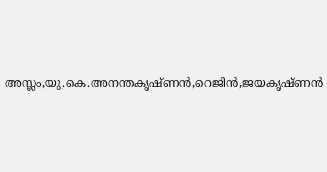അസ്ലം,യു.കെ.അനന്തകൃഷ്ണൻ,റെജിൻ,ജയകൃഷ്ണൻ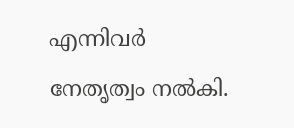എന്നിവർ നേതൃത്വം നൽകി.